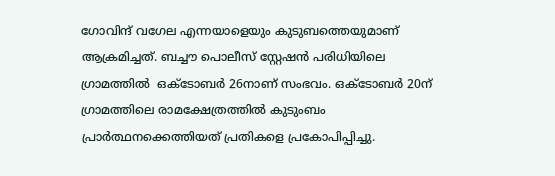ഗോവിന്ദ് വഗേല എന്നയാളെയും കുടുബത്തെയുമാണ് ആക്രമിച്ചത്. ബച്ചൗ പൊലീസ് സ്റ്റേഷന്‍ പരിധിയിലെ ഗ്രാമത്തില്‍  ഒക്ടോബര്‍ 26നാണ് സംഭവം. ഒക്ടോബര്‍ 20ന് ഗ്രാമത്തിലെ രാമക്ഷേത്രത്തില്‍ കുടുംബം പ്രാര്‍ത്ഥനക്കെത്തിയത് പ്രതികളെ പ്രകോപിപ്പിച്ചു.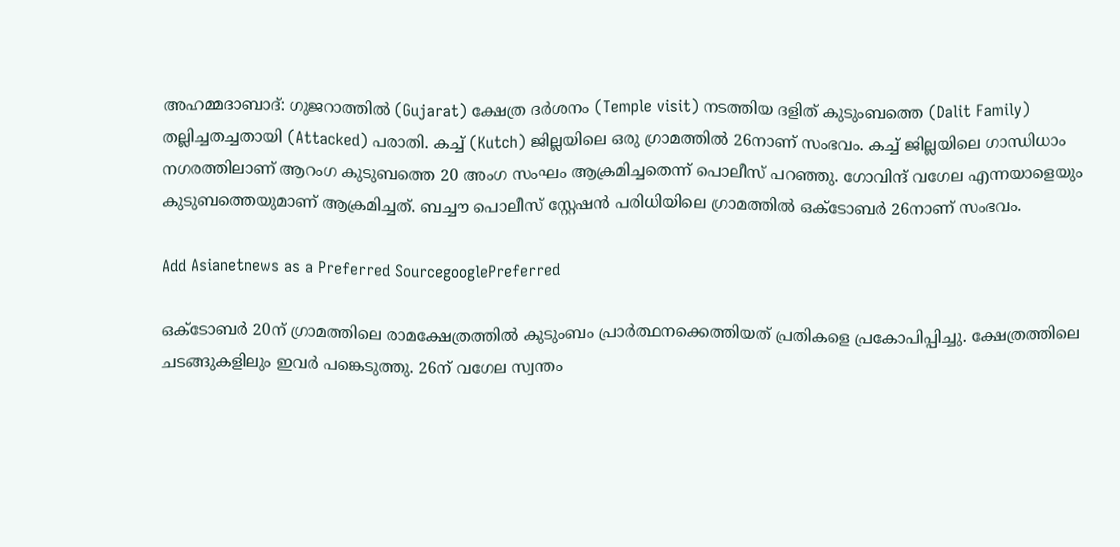അഹമ്മദാബാദ്: ഗുജറാത്തില്‍ (Gujarat) ക്ഷേത്ര ദര്‍ശനം (Temple visit) നടത്തിയ ദളിത് കുടുംബത്തെ (Dalit Family) തല്ലിച്ചതച്ചതായി (Attacked) പരാതി. കച്ച് (Kutch) ജില്ലയിലെ ഒരു ഗ്രാമത്തില്‍ 26നാണ് സംഭവം. കച്ച് ജില്ലയിലെ ഗാന്ധിധാം നഗരത്തിലാണ് ആറംഗ കുടുബത്തെ 20 അംഗ സംഘം ആക്രമിച്ചതെന്ന് പൊലീസ് പറഞ്ഞു. ഗോവിന്ദ് വഗേല എന്നയാളെയും കുടുബത്തെയുമാണ് ആക്രമിച്ചത്. ബച്ചൗ പൊലീസ് സ്റ്റേഷന്‍ പരിധിയിലെ ഗ്രാമത്തില്‍ ഒക്ടോബര്‍ 26നാണ് സംഭവം.

Add Asianetnews as a Preferred SourcegooglePreferred

ഒക്ടോബര്‍ 20ന് ഗ്രാമത്തിലെ രാമക്ഷേത്രത്തില്‍ കുടുംബം പ്രാര്‍ത്ഥനക്കെത്തിയത് പ്രതികളെ പ്രകോപിപ്പിച്ചു. ക്ഷേത്രത്തിലെ ചടങ്ങുകളിലും ഇവര്‍ പങ്കെടുത്തു. 26ന് വഗേല സ്വന്തം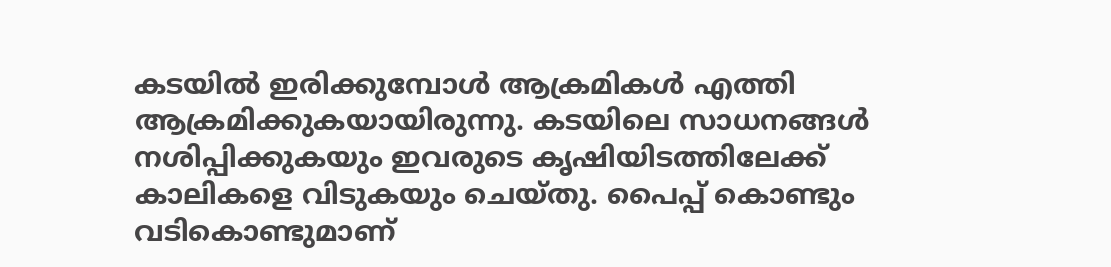കടയില്‍ ഇരിക്കുമ്പോള്‍ ആക്രമികള്‍ എത്തി ആക്രമിക്കുകയായിരുന്നു. കടയിലെ സാധനങ്ങള്‍ നശിപ്പിക്കുകയും ഇവരുടെ കൃഷിയിടത്തിലേക്ക് കാലികളെ വിടുകയും ചെയ്തു. പൈപ്പ് കൊണ്ടും വടികൊണ്ടുമാണ്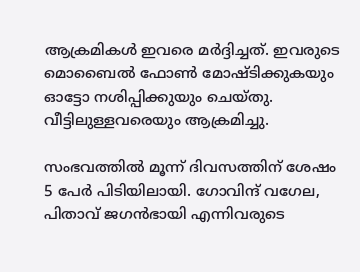ആക്രമികള്‍ ഇവരെ മര്‍ദ്ദിച്ചത്. ഇവരുടെ മൊബൈല്‍ ഫോണ്‍ മോഷ്ടിക്കുകയും ഓട്ടോ നശിപ്പിക്കുയും ചെയ്തു. വീട്ടിലുള്ളവരെയും ആക്രമിച്ചു.

സംഭവത്തില്‍ മൂന്ന് ദിവസത്തിന് ശേഷം 5 പേര്‍ പിടിയിലായി. ഗോവിന്ദ് വഗേല, പിതാവ് ജഗന്‍ഭായി എന്നിവരുടെ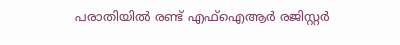പരാതിയില്‍ രണ്ട് എഫ്‌ഐആര്‍ രജിസ്റ്റര്‍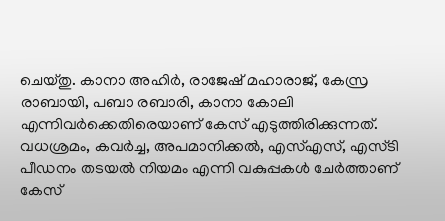ചെയ്തു. കാനാ അഹിര്‍, രാജേഷ് മഹാരാജ്, കേസ്ര രാബായി, പബാ രബാരി, കാനാ കോലി എന്നിവര്‍ക്കെതിരെയാണ് കേസ് എടുത്തിരിക്കുന്നത്. വധശ്രമം, കവര്‍ച്ച, അപമാനിക്കല്‍, എസ്എസ്, എസ്ടി പീഡനം തടയല്‍ നിയമം എന്നി വകുപ്പകള്‍ ചേര്‍ത്താണ് കേസ്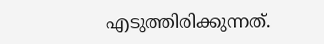എടുത്തിരിക്കുന്നത്.